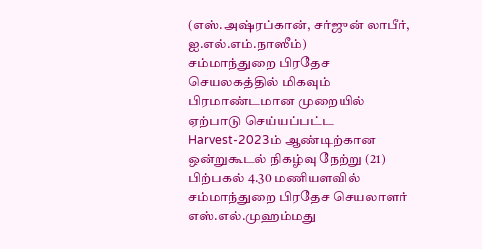(எஸ்.அஷ்ரப்கான், சர்ஜுன் லாபீர், ஐ.எல்.எம்.நாஸீம்)
சம்மாந்துறை பிரதேச செயலகத்தில் மிகவும் பிரமாண்டமான முறையில் ஏற்பாடு செய்யப்பட்ட Harvest-2023ம் ஆண்டிற்கான ஒன்றுகூடல் நிகழ்வு நேற்று (21) பிற்பகல் 4.30 மணியளவில் சம்மாந்துறை பிரதேச செயலாளர் எஸ்.எல்.முஹம்மது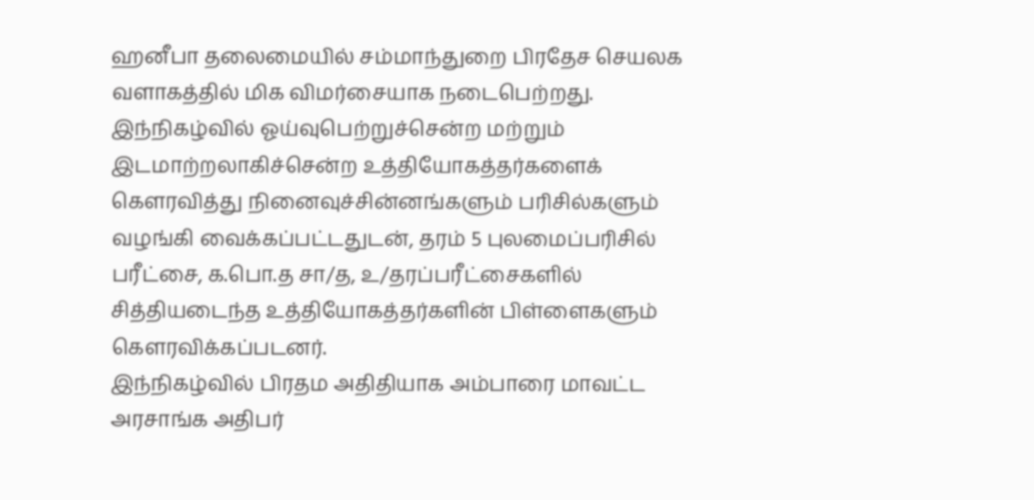ஹனீபா தலைமையில் சம்மாந்துறை பிரதேச செயலக வளாகத்தில் மிக விமர்சையாக நடைபெற்றது.
இந்நிகழ்வில் ஓய்வுபெற்றுச்சென்ற மற்றும் இடமாற்றலாகிச்சென்ற உத்தியோகத்தர்களைக் கௌரவித்து நினைவுச்சின்னங்களும் பரிசில்களும் வழங்கி வைக்கப்பட்டதுடன், தரம் 5 புலமைப்பரிசில் பரீட்சை, க.பொ.த சா/த, உ/தரப்பரீட்சைகளில் சித்தியடைந்த உத்தியோகத்தர்களின் பிள்ளைகளும் கெளரவிக்கப்படனர்.
இந்நிகழ்வில் பிரதம அதிதியாக அம்பாரை மாவட்ட அரசாங்க அதிபர்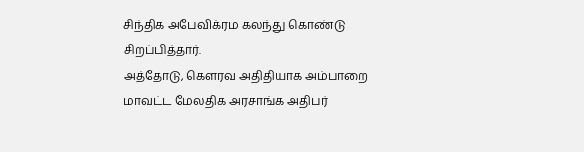சிந்திக அபேவிக்ரம கலந்து கொண்டு சிறப்பித்தார்.
அத்தோடு, கெளரவ அதிதியாக அம்பாறை மாவட்ட மேலதிக அரசாங்க அதிபர்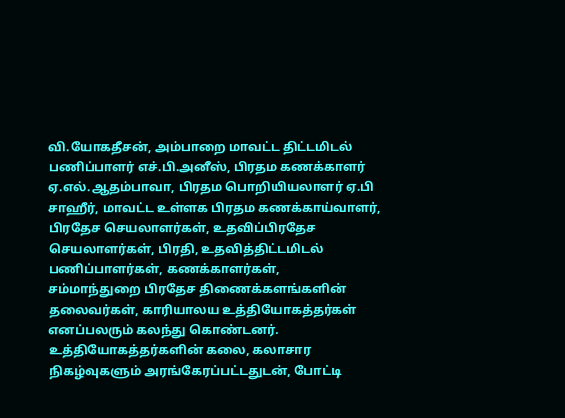வி.யோகதீசன், அம்பாறை மாவட்ட திட்டமிடல் பணிப்பாளர் எச்.பி.அனீஸ், பிரதம கணக்காளர் ஏ.எல்.ஆதம்பாவா, பிரதம பொறியியலாளர் ஏ.பி சாஹீர், மாவட்ட உள்ளக பிரதம கணக்காய்வாளர், பிரதேச செயலாளர்கள், உதவிப்பிரதேச செயலாளர்கள், பிரதி, உதவித்திட்டமிடல் பணிப்பாளர்கள், கணக்காளர்கள்,
சம்மாந்துறை பிரதேச திணைக்களங்களின் தலைவர்கள், காரியாலய உத்தியோகத்தர்கள் எனப்பலரும் கலந்து கொண்டனர்.
உத்தியோகத்தர்களின் கலை, கலாசார நிகழ்வுகளும் அரங்கேரப்பட்டதுடன், போட்டி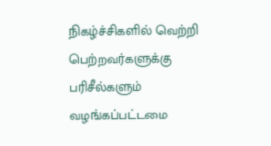நிகழ்ச்சிகளில் வெற்றி பெற்றவர்களுக்கு பரிசீல்களும் வழங்கப்பட்டமை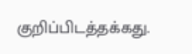குறிப்பிடத்தக்கது.